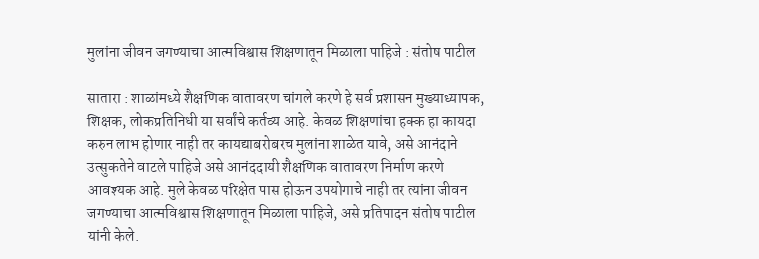मुलांना जीवन जगण्याचा आत्मविश्वास शिक्षणातून मिळाला पाहिजे : संतोष पाटील

सातारा : शाळांमध्ये शैक्षणिक वातावरण चांगले करणे हे सर्व प्रशासन मुख्याध्यापक, शिक्षक, लोकप्रतिनिधी या सर्वांचे कर्तव्य आहे. केवळ शिक्षणांचा हक्क हा कायदा करुन लाभ होणार नाही तर कायद्याबरोबरच मुलांना शाळेत यावे, असे आनंदाने उत्सुकतेने वाटले पाहिजे असे आनंददायी शैक्षणिक वातावरण निर्माण करणे आवश्यक आहे. मुले केवळ परिक्षेत पास होऊन उपयोगाचे नाही तर त्यांना जीवन जगण्याचा आत्मविश्वास शिक्षणातून मिळाला पाहिजे, असे प्रतिपादन संतोष पाटील यांनी केले.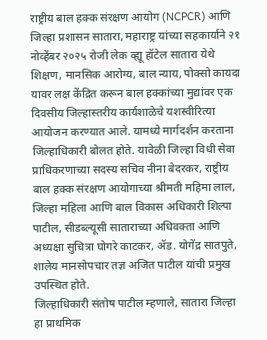राष्ट्रीय बाल हक्क संरक्षण आयोग (NCPCR) आणि जिल्हा प्रशासन सातारा, महाराष्ट्र यांच्या सहकार्याने २१ नोव्हेंबर २०२५ रोजी लेक व्ह्यू हॉटेल सातारा येथे शिक्षण, मानसिक आरोग्य, बाल न्याय, पोक्सो कायदा यावर लक्ष केंद्रित करून बाल हक्कांच्या मुद्यांवर एक दिवसीय जिल्हास्तरीय कार्यशाळेचे यशस्वीरित्या आयोजन करण्यात आले. यामध्ये मार्गदर्शन करताना जिल्हाधिकारी बोलत होते. यावेळी जिल्हा विधी सेवा प्राधिकरणाच्या सदस्य सचिव नीना बेदरकर, राष्ट्रीय बाल हक्क संरक्षण आयोगाच्या श्रीमती महिमा लाल, जिल्हा महिला आणि बाल विकास अधिकारी शिल्पा पाटील, सीडब्ल्यूसी साताराच्या अधिवक्ता आणि अध्यक्षा सुचित्रा घोगरे काटकर, ॲड. योगेंद्र सातपुते, शालेय मानसोपचार तज्ञ अजित पाटील यांची प्रमुख उपस्थित होते.
जिल्हाधिकारी संतोष पाटील म्हणाले, सातारा जिल्हा हा प्राथमिक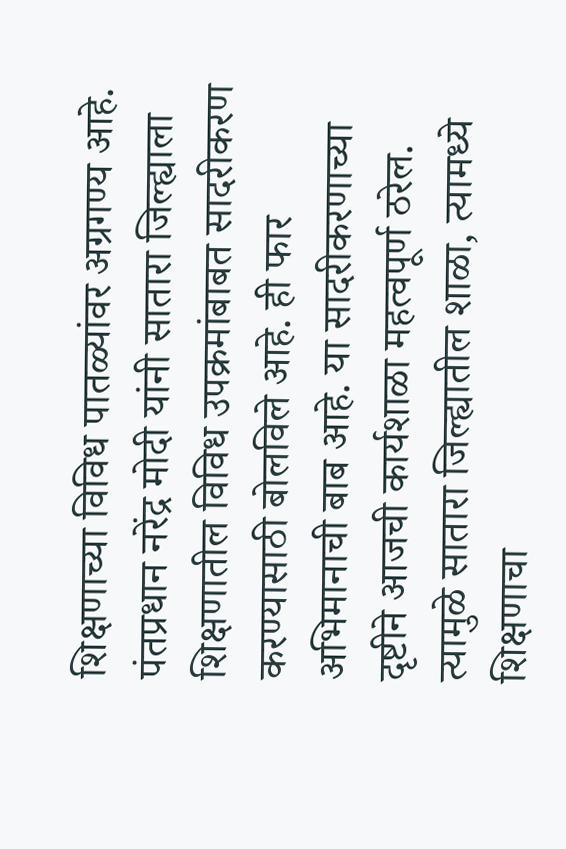शिक्षणाच्या विविध पातळ्यांवर अग्रगण्य आहे. पंतप्रधान नरेंद्र मोदी यांनी सातारा जिल्ह्याला शिक्षणातील विविध उपक्रमांबाबत सादरीकरण करण्यासाठी बोलविले आहे. ही फार अभिमानाची बाब आहे. या सादरीकरणाच्या दृष्टीने आजची कार्यशाळा महत्वपूर्ण ठरेल. त्यामुळे सातारा जिल्ह्यातील शाळा, त्यामध्ये शिक्षणाचा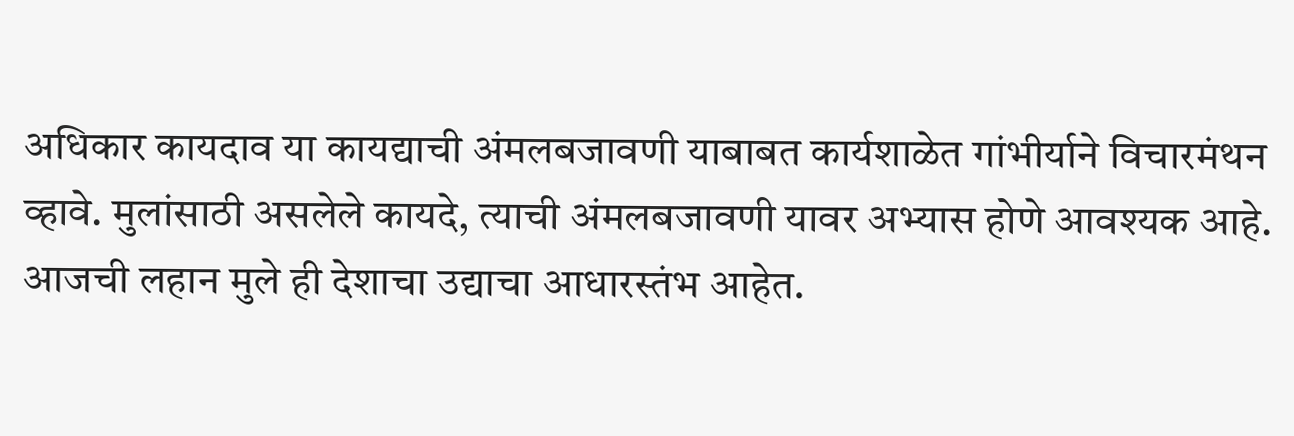अधिकार कायदाव या कायद्याची अंमलबजावणी याबाबत कार्यशाळेत गांभीर्याने विचारमंथन व्हावे. मुलांसाठी असलेले कायदे, त्याची अंमलबजावणी यावर अभ्यास होणे आवश्यक आहे. आजची लहान मुले ही देशाचा उद्याचा आधारस्तंभ आहेत.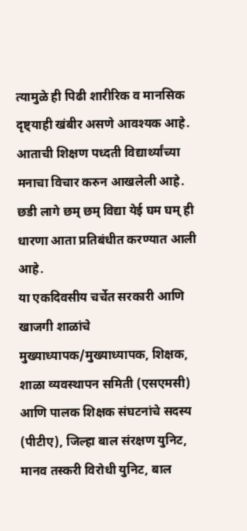त्यामुळे ही पिढी शारीरिक व मानसिक दृष्ट्याही खंबीर असणे आवश्यक आहे. आताची शिक्षण पध्दती विद्यार्थ्यांच्या मनाचा विचार करुन आखलेली आहे. छडी लागे छम् छम् विद्या येई घम घम् ही धारणा आता प्रतिबंधीत करण्यात आली आहे.
या एकदिवसीय चर्चेत सरकारी आणि खाजगी शाळांचे मुख्याध्यापक/मुख्याध्यापक, शिक्षक, शाळा व्यवस्थापन समिती (एसएमसी) आणि पालक शिक्षक संघटनांचे सदस्य (पीटीए), जिल्हा बाल संरक्षण युनिट, मानव तस्करी विरोधी युनिट, बाल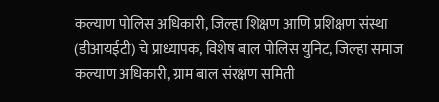कल्याण पोलिस अधिकारी, जिल्हा शिक्षण आणि प्रशिक्षण संस्था (डीआयईटी) चे प्राध्यापक, विशेष बाल पोलिस युनिट, जिल्हा समाज कल्याण अधिकारी, ग्राम बाल संरक्षण समिती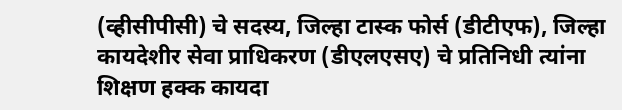(व्हीसीपीसी) चे सदस्य, जिल्हा टास्क फोर्स (डीटीएफ), जिल्हा कायदेशीर सेवा प्राधिकरण (डीएलएसए) चे प्रतिनिधी त्यांना शिक्षण हक्क कायदा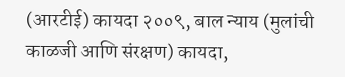(आरटीई) कायदा २००९, बाल न्याय (मुलांची काळजी आणि संरक्षण) कायदा,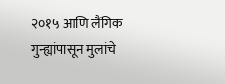२०१५ आणि लैंगिक गुन्ह्यांपासून मुलांचे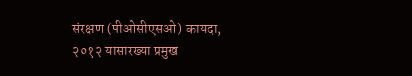संरक्षण (पीओसीएसओ) कायदा, २०१२ यासारख्या प्रमुख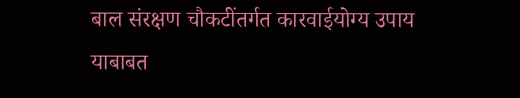बाल संरक्षण चौकटींतर्गत कारवाईयोग्य उपाय याबाबत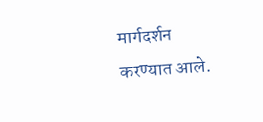मार्गदर्शन करण्यात आले.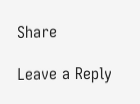Share

Leave a Reply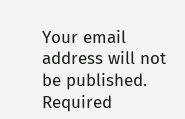Your email address will not be published. Required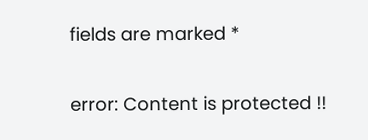fields are marked *

error: Content is protected !!